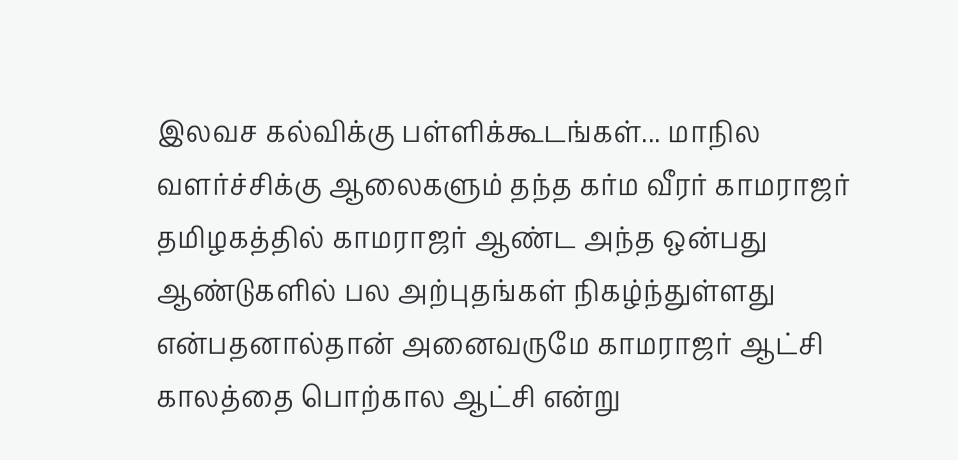இலவச கல்விக்கு பள்ளிக்கூடங்கள்... மாநில வளர்ச்சிக்கு ஆலைகளும் தந்த கர்ம வீரர் காமராஜர்
தமிழகத்தில் காமராஜர் ஆண்ட அந்த ஒன்பது ஆண்டுகளில் பல அற்புதங்கள் நிகழ்ந்துள்ளது என்பதனால்தான் அனைவருமே காமராஜர் ஆட்சி காலத்தை பொற்கால ஆட்சி என்று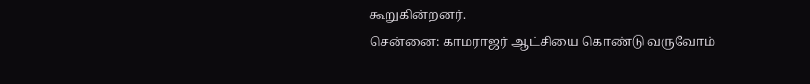கூறுகின்றனர்.
சென்னை: காமராஜர் ஆட்சியை கொண்டு வருவோம்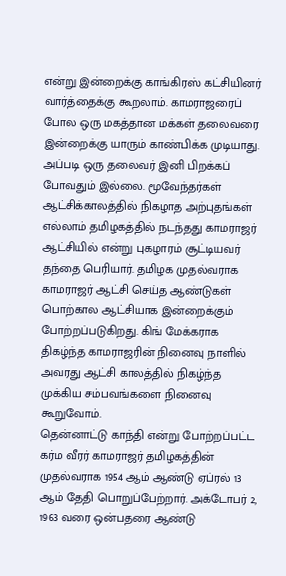என்று இன்றைக்கு காங்கிரஸ் கட்சியினர் வார்த்தைக்கு கூறலாம். காமராஜரைப் போல ஒரு மகத்தான மக்கள் தலைவரை இன்றைக்கு யாரும் காண்பிக்க முடியாது. அப்படி ஒரு தலைவர் இனி பிறக்கப் போவதும் இல்லை. மூவேந்தர்கள் ஆட்சிக்காலத்தில் நிகழாத அற்புதங்கள் எல்லாம் தமிழகத்தில் நடந்தது காமராஜர் ஆட்சியில் என்று புகழாரம் சூட்டியவர் தந்தை பெரியார். தமிழக முதல்வராக காமராஜர் ஆட்சி செய்த ஆண்டுகள் பொற்கால ஆட்சியாக இன்றைக்கும் போற்றப்படுகிறது. கிங் மேக்கராக திகழ்ந்த காமராஜரின் நினைவு நாளில் அவரது ஆட்சி காலத்தில் நிகழ்ந்த முக்கிய சம்பவங்களை நினைவு கூறுவோம்.
தென்னாட்டு காந்தி என்று போற்றப்பட்ட கர்ம வீரர் காமராஜர் தமிழகத்தின் முதல்வராக 1954 ஆம் ஆண்டு ஏப்ரல் 13 ஆம் தேதி பொறுப்பேற்றார். அக்டோபர் 2, 1963 வரை ஒன்பதரை ஆண்டு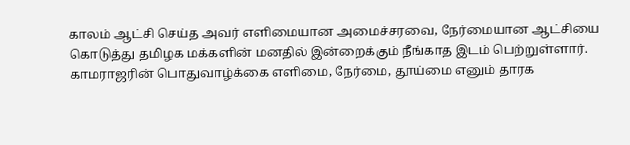காலம் ஆட்சி செய்த அவர் எளிமையான அமைச்சரவை, நேர்மையான ஆட்சியை கொடுத்து தமிழக மக்களின் மனதில் இன்றைக்கும் நீங்காத இடம் பெற்றுள்ளார்.
காமராஜரின் பொதுவாழ்க்கை எளிமை, நேர்மை, தூய்மை எனும் தாரக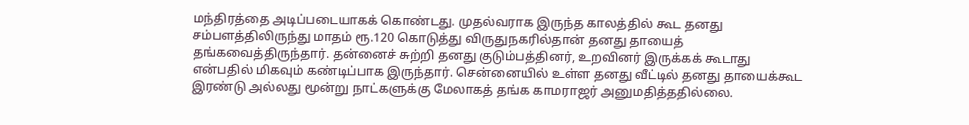மந்திரத்தை அடிப்படையாகக் கொண்டது. முதல்வராக இருந்த காலத்தில் கூட தனது சம்பளத்திலிருந்து மாதம் ரூ.120 கொடுத்து விருதுநகரில்தான் தனது தாயைத் தங்கவைத்திருந்தார். தன்னைச் சுற்றி தனது குடும்பத்தினர், உறவினர் இருக்கக் கூடாது என்பதில் மிகவும் கண்டிப்பாக இருந்தார். சென்னையில் உள்ள தனது வீட்டில் தனது தாயைக்கூட இரண்டு அல்லது மூன்று நாட்களுக்கு மேலாகத் தங்க காமராஜர் அனுமதித்ததில்லை.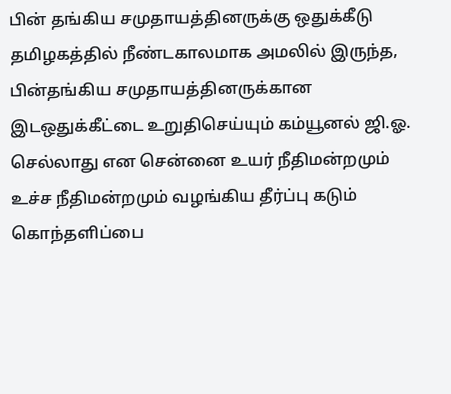பின் தங்கிய சமுதாயத்தினருக்கு ஒதுக்கீடு
தமிழகத்தில் நீண்டகாலமாக அமலில் இருந்த, பின்தங்கிய சமுதாயத்தினருக்கான இடஒதுக்கீட்டை உறுதிசெய்யும் கம்யூனல் ஜி.ஓ. செல்லாது என சென்னை உயர் நீதிமன்றமும் உச்ச நீதிமன்றமும் வழங்கிய தீர்ப்பு கடும் கொந்தளிப்பை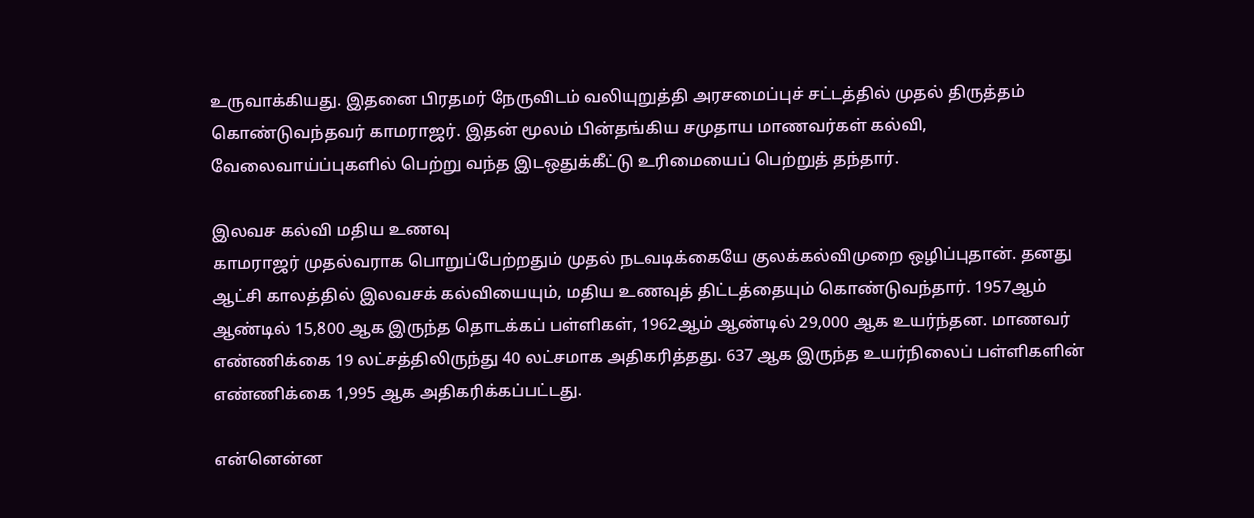உருவாக்கியது. இதனை பிரதமர் நேருவிடம் வலியுறுத்தி அரசமைப்புச் சட்டத்தில் முதல் திருத்தம் கொண்டுவந்தவர் காமராஜர். இதன் மூலம் பின்தங்கிய சமுதாய மாணவர்கள் கல்வி, வேலைவாய்ப்புகளில் பெற்று வந்த இடஒதுக்கீட்டு உரிமையைப் பெற்றுத் தந்தார்.

இலவச கல்வி மதிய உணவு
காமராஜர் முதல்வராக பொறுப்பேற்றதும் முதல் நடவடிக்கையே குலக்கல்விமுறை ஒழிப்புதான். தனது ஆட்சி காலத்தில் இலவசக் கல்வியையும், மதிய உணவுத் திட்டத்தையும் கொண்டுவந்தார். 1957ஆம் ஆண்டில் 15,800 ஆக இருந்த தொடக்கப் பள்ளிகள், 1962ஆம் ஆண்டில் 29,000 ஆக உயர்ந்தன. மாணவர் எண்ணிக்கை 19 லட்சத்திலிருந்து 40 லட்சமாக அதிகரித்தது. 637 ஆக இருந்த உயர்நிலைப் பள்ளிகளின் எண்ணிக்கை 1,995 ஆக அதிகரிக்கப்பட்டது.

என்னென்ன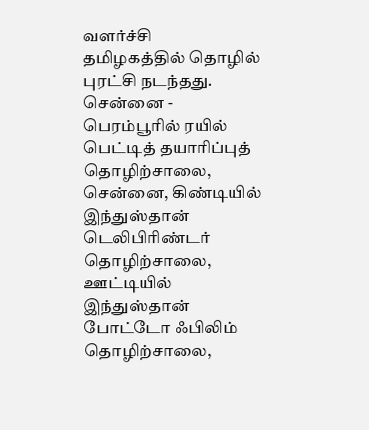வளர்ச்சி
தமிழகத்தில் தொழில் புரட்சி நடந்தது. சென்னை - பெரம்பூரில் ரயில் பெட்டித் தயாரிப்புத் தொழிற்சாலை, சென்னை, கிண்டியில் இந்துஸ்தான் டெலிபிரிண்டர் தொழிற்சாலை, ஊட்டியில் இந்துஸ்தான் போட்டோ ஃபிலிம் தொழிற்சாலை,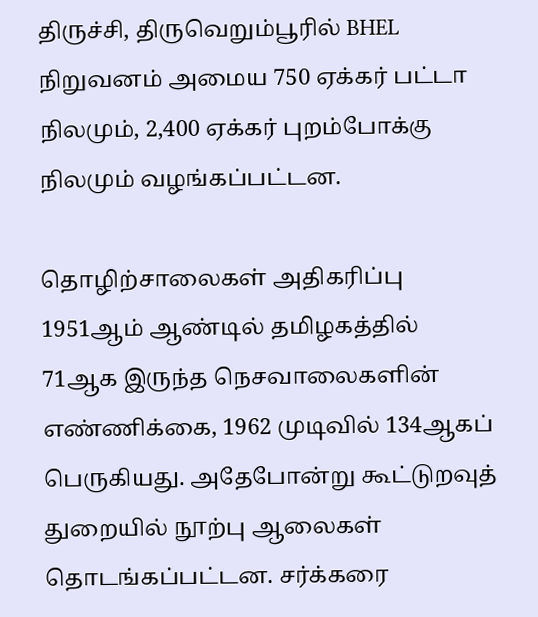திருச்சி, திருவெறும்பூரில் BHEL நிறுவனம் அமைய 750 ஏக்கர் பட்டா நிலமும், 2,400 ஏக்கர் புறம்போக்கு நிலமும் வழங்கப்பட்டன.

தொழிற்சாலைகள் அதிகரிப்பு
1951ஆம் ஆண்டில் தமிழகத்தில் 71ஆக இருந்த நெசவாலைகளின் எண்ணிக்கை, 1962 முடிவில் 134ஆகப் பெருகியது. அதேபோன்று கூட்டுறவுத் துறையில் நூற்பு ஆலைகள் தொடங்கப்பட்டன. சர்க்கரை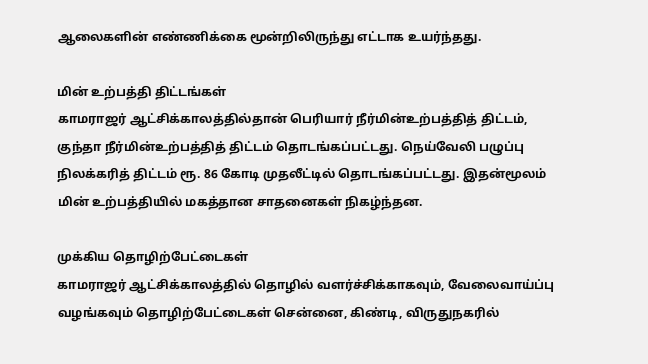ஆலைகளின் எண்ணிக்கை மூன்றிலிருந்து எட்டாக உயர்ந்தது.

மின் உற்பத்தி திட்டங்கள்
காமராஜர் ஆட்சிக்காலத்தில்தான் பெரியார் நீர்மின்உற்பத்தித் திட்டம், குந்தா நீர்மின்உற்பத்தித் திட்டம் தொடங்கப்பட்டது. நெய்வேலி பழுப்பு நிலக்கரித் திட்டம் ரூ. 86 கோடி முதலீட்டில் தொடங்கப்பட்டது. இதன்மூலம் மின் உற்பத்தியில் மகத்தான சாதனைகள் நிகழ்ந்தன.

முக்கிய தொழிற்பேட்டைகள்
காமராஜர் ஆட்சிக்காலத்தில் தொழில் வளர்ச்சிக்காகவும், வேலைவாய்ப்பு வழங்கவும் தொழிற்பேட்டைகள் சென்னை, கிண்டி, விருதுநகரில்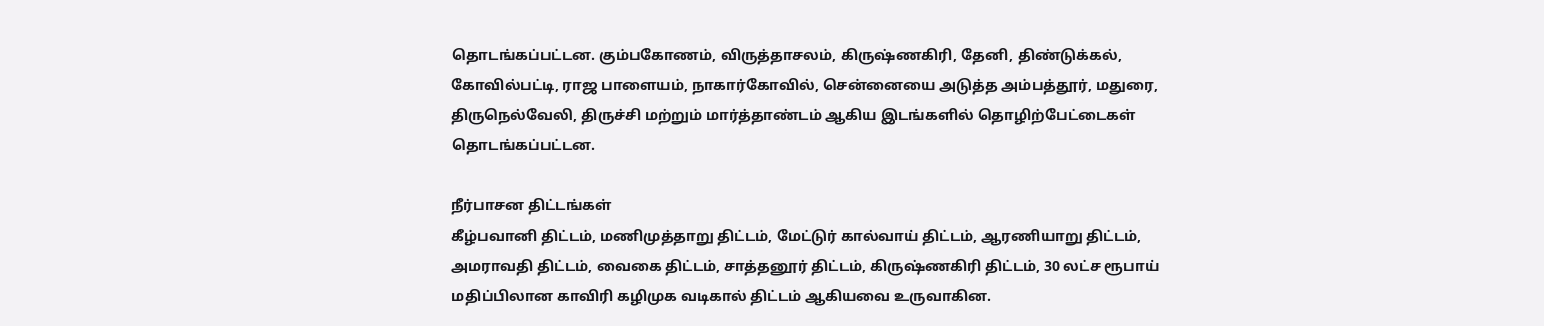தொடங்கப்பட்டன. கும்பகோணம், விருத்தாசலம், கிருஷ்ணகிரி, தேனி, திண்டுக்கல், கோவில்பட்டி, ராஜ பாளையம், நாகார்கோவில், சென்னையை அடுத்த அம்பத்தூர், மதுரை, திருநெல்வேலி, திருச்சி மற்றும் மார்த்தாண்டம் ஆகிய இடங்களில் தொழிற்பேட்டைகள் தொடங்கப்பட்டன.

நீர்பாசன திட்டங்கள்
கீழ்பவானி திட்டம், மணிமுத்தாறு திட்டம், மேட்டுர் கால்வாய் திட்டம், ஆரணியாறு திட்டம், அமராவதி திட்டம், வைகை திட்டம், சாத்தனூர் திட்டம், கிருஷ்ணகிரி திட்டம், 30 லட்ச ரூபாய் மதிப்பிலான காவிரி கழிமுக வடிகால் திட்டம் ஆகியவை உருவாகின.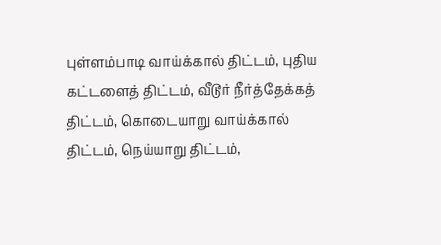புள்ளம்பாடி வாய்க்கால் திட்டம், புதிய கட்டளைத் திட்டம், வீடூர் நீர்த்தேக்கத் திட்டம், கொடையாறு வாய்க்கால் திட்டம், நெய்யாறு திட்டம்,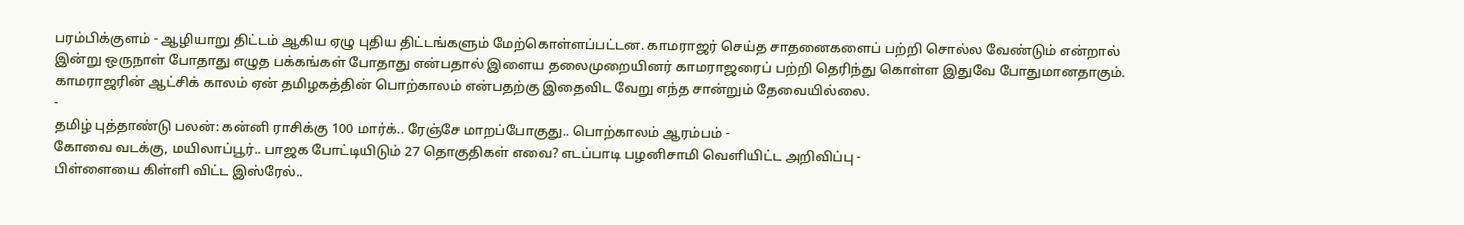பரம்பிக்குளம் - ஆழியாறு திட்டம் ஆகிய ஏழு புதிய திட்டங்களும் மேற்கொள்ளப்பட்டன. காமராஜர் செய்த சாதனைகளைப் பற்றி சொல்ல வேண்டும் என்றால் இன்று ஒருநாள் போதாது எழுத பக்கங்கள் போதாது என்பதால் இளைய தலைமுறையினர் காமராஜரைப் பற்றி தெரிந்து கொள்ள இதுவே போதுமானதாகும். காமராஜரின் ஆட்சிக் காலம் ஏன் தமிழகத்தின் பொற்காலம் என்பதற்கு இதைவிட வேறு எந்த சான்றும் தேவையில்லை.
-
தமிழ் புத்தாண்டு பலன்: கன்னி ராசிக்கு 100 மார்க்.. ரேஞ்சே மாறப்போகுது.. பொற்காலம் ஆரம்பம் -
கோவை வடக்கு, மயிலாப்பூர்.. பாஜக போட்டியிடும் 27 தொகுதிகள் எவை? எடப்பாடி பழனிசாமி வெளியிட்ட அறிவிப்பு -
பிள்ளையை கிள்ளி விட்ட இஸ்ரேல்..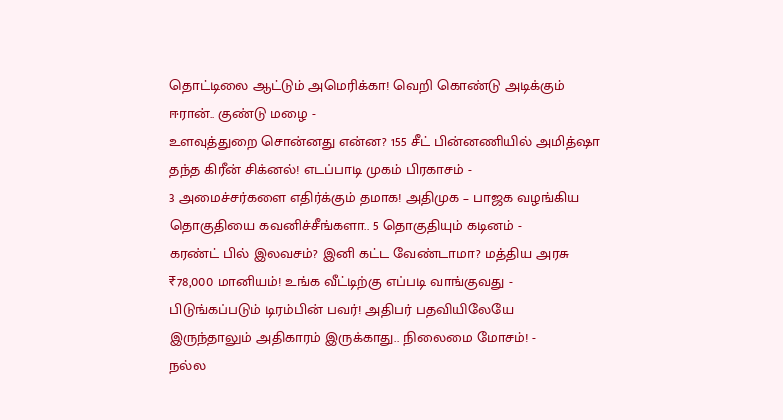தொட்டிலை ஆட்டும் அமெரிக்கா! வெறி கொண்டு அடிக்கும் ஈரான்.. குண்டு மழை -
உளவுத்துறை சொன்னது என்ன? 155 சீட் பின்னணியில் அமித்ஷா தந்த கிரீன் சிக்னல்! எடப்பாடி முகம் பிரகாசம் -
3 அமைச்சர்களை எதிர்க்கும் தமாக! அதிமுக – பாஜக வழங்கிய தொகுதியை கவனிச்சீங்களா.. 5 தொகுதியும் கடினம் -
கரண்ட் பில் இலவசம்? இனி கட்ட வேண்டாமா? மத்திய அரசு ₹78,000 மானியம்! உங்க வீட்டிற்கு எப்படி வாங்குவது -
பிடுங்கப்படும் டிரம்பின் பவர்! அதிபர் பதவியிலேயே இருந்தாலும் அதிகாரம் இருக்காது.. நிலைமை மோசம்! -
நல்ல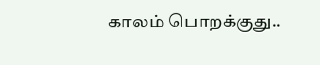காலம் பொறக்குது..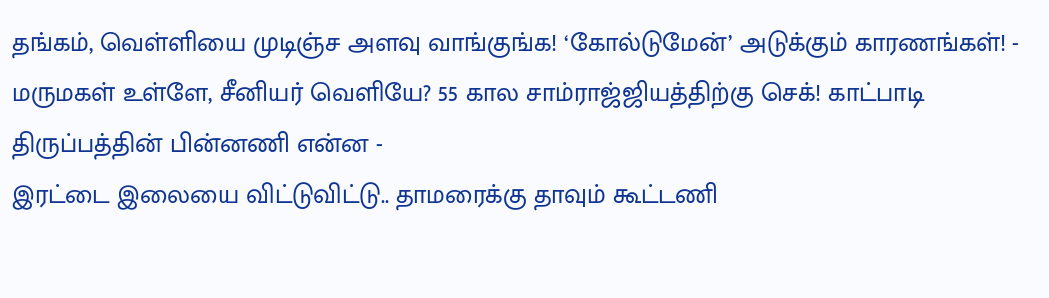தங்கம், வெள்ளியை முடிஞ்ச அளவு வாங்குங்க! ‘கோல்டுமேன்’ அடுக்கும் காரணங்கள்! -
மருமகள் உள்ளே, சீனியர் வெளியே? 55 கால சாம்ராஜ்ஜியத்திற்கு செக்! காட்பாடி திருப்பத்தின் பின்னணி என்ன -
இரட்டை இலையை விட்டுவிட்டு.. தாமரைக்கு தாவும் கூட்டணி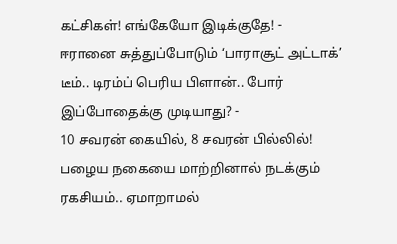கட்சிகள்! எங்கேயோ இடிக்குதே! -
ஈரானை சுத்துப்போடும் ‘பாராசூட் அட்டாக்’ டீம்.. டிரம்ப் பெரிய பிளான்.. போர் இப்போதைக்கு முடியாது? -
10 சவரன் கையில், 8 சவரன் பில்லில்! பழைய நகையை மாற்றினால் நடக்கும் ரகசியம்.. ஏமாறாமல்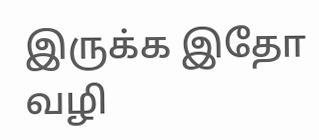இருக்க இதோ வழி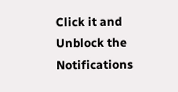Click it and Unblock the Notifications